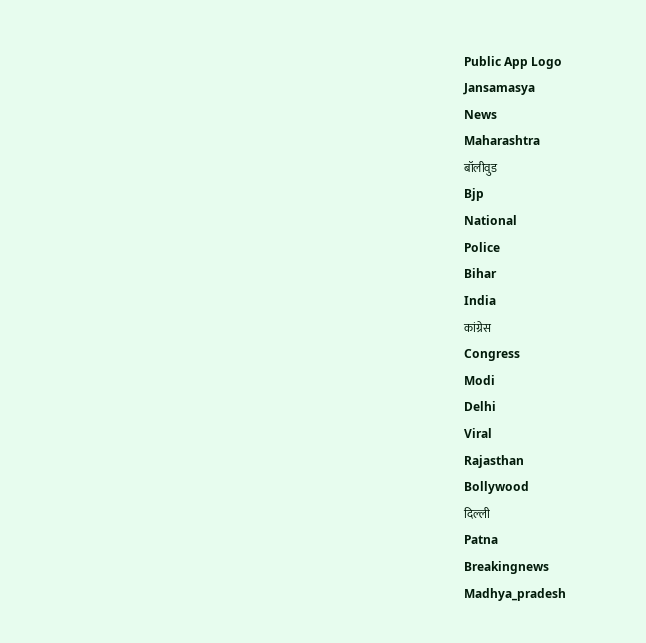Public App Logo
Jansamasya
News
Maharashtra
बॉलीवुड
Bjp
National
Police
Bihar
India
कांग्रेस
Congress
Modi
Delhi
Viral
Rajasthan
Bollywood
दिल्ली
Patna
Breakingnews
Madhya_pradesh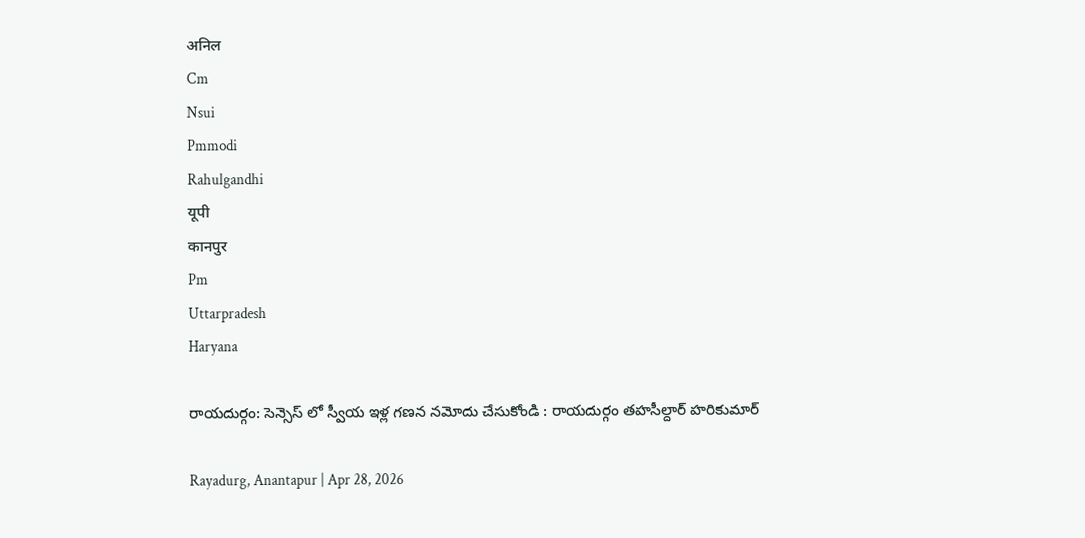अनिल
Cm
Nsui
Pmmodi
Rahulgandhi
यूपी
कानपुर
Pm
Uttarpradesh
Haryana

రాయదుర్గం: సెన్సెస్ లో స్వీయ ఇళ్ల గణన నమోదు చేసుకోండి : రాయదుర్గం తహసీల్దార్ హరికుమార్

Rayadurg, Anantapur | Apr 28, 2026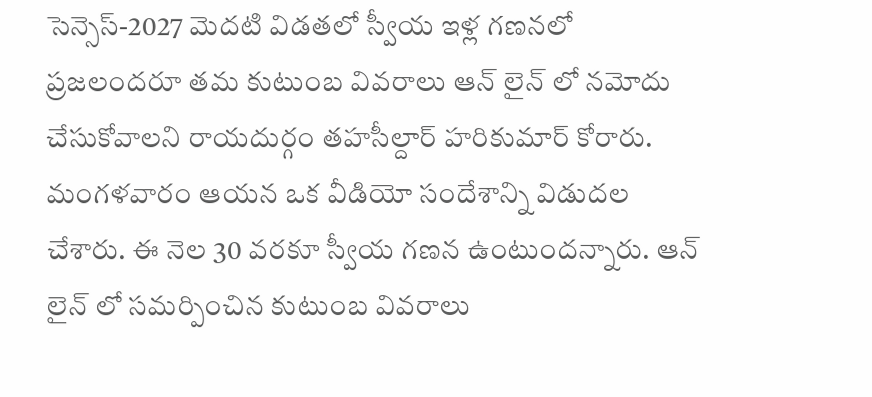సెన్సెస్-2027 మెదటి విడతలో స్వీయ ఇళ్ల గణనలో ప్రజలందరూ తమ కుటుంబ వివరాలు ఆన్ లైన్ లో నమోదు చేసుకోవాలని రాయదుర్గం తహసీల్దార్ హరికుమార్ కోరారు. మంగళవారం ఆయన ఒక వీడియో సందేశాన్ని విడుదల చేశారు. ఈ నెల 30 వరకూ స్వీయ గణన ఉంటుందన్నారు. ఆన్ లైన్ లో సమర్పించిన కుటుంబ వివరాలు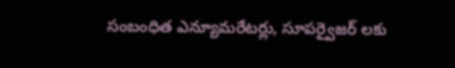సంబంధిత ఎన్యూమరేటర్లు, సూపర్వైజర్ లకు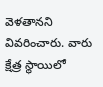వెళతానని వివరించారు. వారు క్షేత్ర స్థాయిలో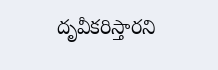దృవీకరిస్తారని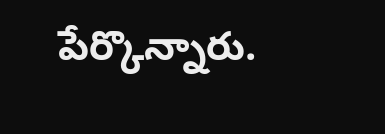పేర్కొన్నారు.